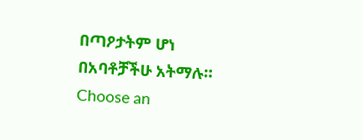በጣዖታትም ሆነ በአባቶቻችሁ አትማሉ።
Choose an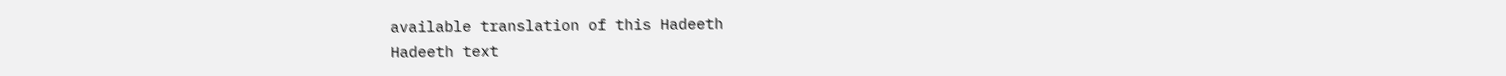available translation of this Hadeeth
Hadeeth text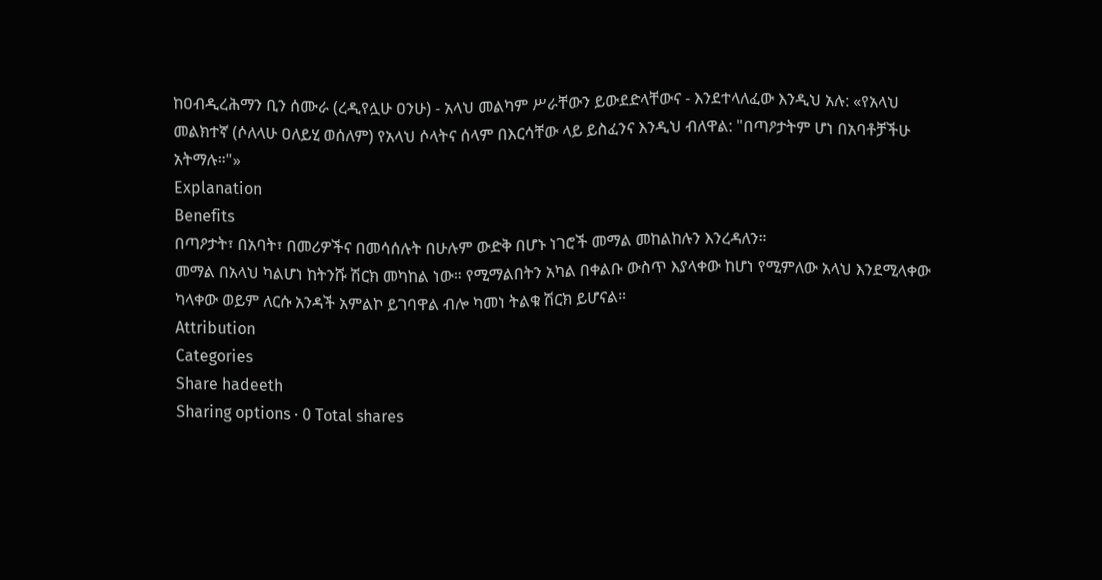ከዐብዲረሕማን ቢን ሰሙራ (ረዲየሏሁ ዐንሁ) - አላህ መልካም ሥራቸውን ይውደድላቸውና - እንደተላለፈው እንዲህ አሉ: «የአላህ መልክተኛ (ሶለላሁ ዐለይሂ ወሰለም) የአላህ ሶላትና ሰላም በእርሳቸው ላይ ይስፈንና እንዲህ ብለዋል: "በጣዖታትም ሆነ በአባቶቻችሁ አትማሉ።"»
Explanation
Benefits
በጣዖታት፣ በአባት፣ በመሪዎችና በመሳሰሉት በሁሉም ውድቅ በሆኑ ነገሮች መማል መከልከሉን እንረዳለን።
መማል በአላህ ካልሆነ ከትንሹ ሽርክ መካከል ነው። የሚማልበትን አካል በቀልቡ ውስጥ እያላቀው ከሆነ የሚምለው አላህ እንደሚላቀው ካላቀው ወይም ለርሱ አንዳች አምልኮ ይገባዋል ብሎ ካመነ ትልቁ ሽርክ ይሆናል።
Attribution
Categories
Share hadeeth
Sharing options · 0 Total shares